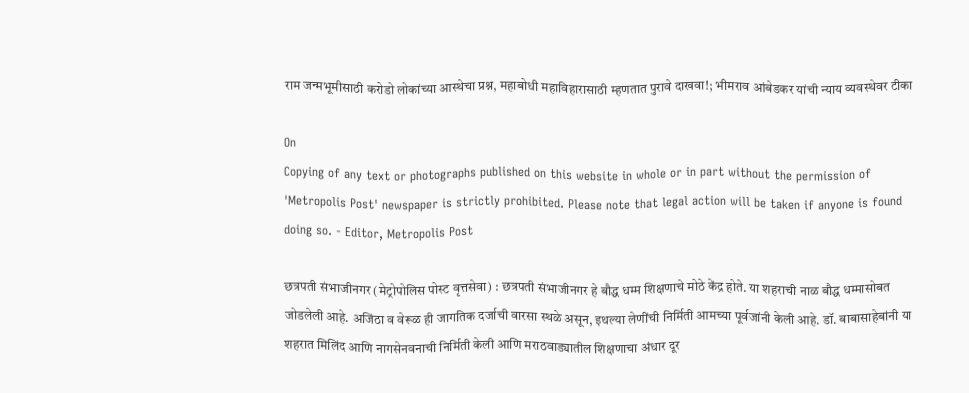राम जन्मभूमीसाठी करोडो लोकांच्या आस्थेचा प्रश्न, महाबोधी महाविहारासाठी म्हणतात पुरावे दाखवा!; भीमराव आंबेडकर यांची न्याय व्यवस्थेवर टीका

On
Copying of any text or photographs published on this website in whole or in part without the permission of 'Metropolis Post' newspaper is strictly prohibited. Please note that legal action will be taken if anyone is found doing so. - Editor, Metropolis Post

छत्रपती संभाजीनगर (मेट्रोपोलिस पोस्ट वृत्तसेवा) : छत्रपती संभाजीनगर हे बौद्ध धम्म शिक्षणाचे मोठे केंद्र होते. या शहराची नाळ बौद्ध धम्मासोबत जोडलेली आहे. अजिंठा व वेरूळ ही जागतिक दर्जाची वारसा स्थळे असून, इथल्या लेणींची निर्मिती आमच्या पूर्वजांनी केली आहे. डॉ. बाबासाहेबांनी या शहरात मिलिंद आणि नागसेनवनाची निर्मिती केली आणि मराठवाड्यातील शिक्षणाचा अंधार दूर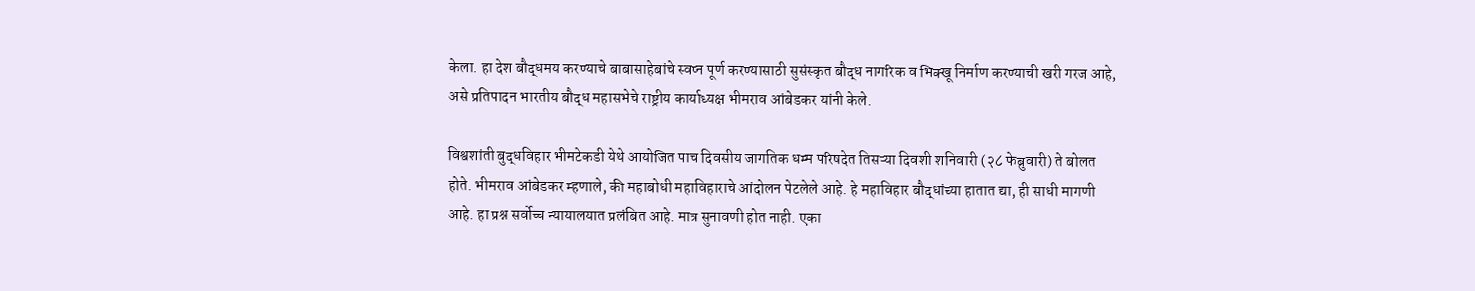केला. हा देश बौद्धमय करण्याचे बाबासाहेबांचे स्वप्न पूर्ण करण्यासाठी सुसंस्कृत बौद्ध नागरिक व भिक्खू निर्माण करण्याची खरी गरज आहे, असे प्रतिपादन भारतीय बौद्ध महासभेचे राष्ट्रीय कार्याध्यक्ष भीमराव आंबेडकर यांनी केले.

विश्वशांती बुद्धविहार भीमटेकडी येथे आयोजित पाच दिवसीय जागतिक धम्म परिषदेत तिसऱ्या दिवशी शनिवारी (२८ फेब्रुवारी) ते बोलत होते. भीमराव आंबेडकर म्हणाले, की महाबोधी महाविहाराचे आंदोलन पेटलेले आहे. हे महाविहार बौद्धांच्या हातात द्या, ही साधी मागणी आहे. हा प्रश्न सर्वोच्च न्यायालयात प्रलंबित आहे. मात्र सुनावणी होत नाही. एका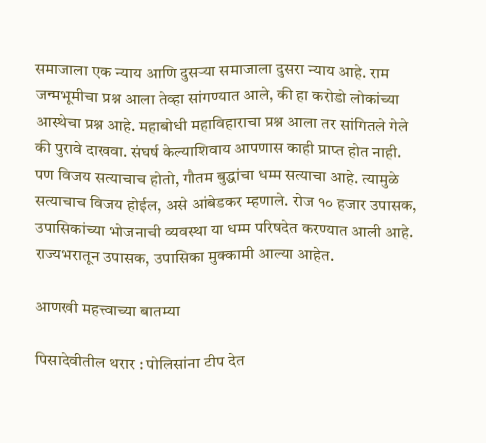समाजाला एक न्याय आणि दुसऱ्या समाजाला दुसरा न्याय आहे. राम जन्मभूमीचा प्रश्न आला तेव्हा सांगण्यात आले, की हा करोडो लोकांच्या आस्थेचा प्रश्न आहे. महाबोधी महाविहाराचा प्रश्न आला तर सांगितले गेले की पुरावे दाखवा. संघर्ष केल्याशिवाय आपणास काही प्राप्त होत नाही. पण विजय सत्याचाच होतो, गौतम बुद्धांचा धम्म सत्याचा आहे. त्यामुळे सत्याचाच विजय होईल, असे आंबेडकर म्हणाले. रोज १० हजार उपासक, उपासिकांच्या भोजनाची व्यवस्था या धम्म परिषदेत करण्यात आली आहे. राज्यभरातून उपासक, उपासिका मुक्कामी आल्या आहेत.

आणखी महत्त्वाच्या बातम्या

पिसादेवीतील थरार : पोलिसांना टीप देत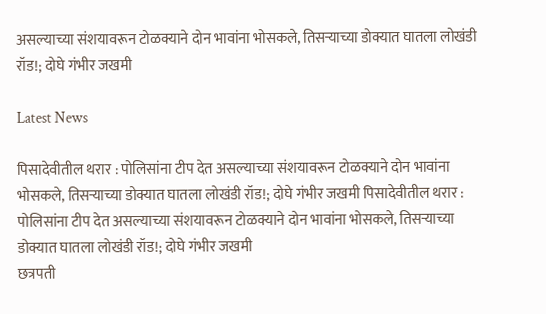असल्याच्या संशयावरून टोळक्याने दोन भावांना भोसकले, तिसऱ्याच्या डोक्यात घातला लोखंडी रॉड‌!; दोघे गंभीर जखमी

Latest News

पिसादेवीतील थरार : पोलिसांना टीप देत असल्याच्या संशयावरून टोळक्याने दोन भावांना भोसकले, तिसऱ्याच्या डोक्यात घातला लोखंडी रॉड‌!; दोघे गंभीर जखमी पिसादेवीतील थरार : पोलिसांना टीप देत असल्याच्या संशयावरून टोळक्याने दोन भावांना भोसकले, तिसऱ्याच्या डोक्यात घातला लोखंडी रॉड‌!; दोघे गंभीर जखमी
छत्रपती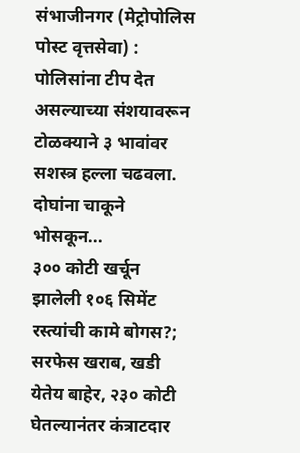संभाजीनगर (मेट्रोपोलिस पोस्ट वृत्तसेवा) : पोलिसांना टीप देत असल्याच्या संशयावरून टोळक्याने ३ भावांवर सशस्त्र हल्ला चढवला. दोघांना चाकूने भोसकून...
३०० कोटी खर्चून झालेली १०६ सिमेंट रस्त्यांची कामे बोगस?; सरफेस खराब, खडी येतेय बाहेर, २३० कोटी घेतल्यानंतर कंत्राटदार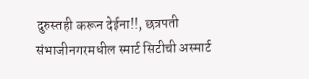दुरुस्तही करून देईना!!, छत्रपती संभाजीनगरमधील स्मार्ट सिटीची अस्मार्ट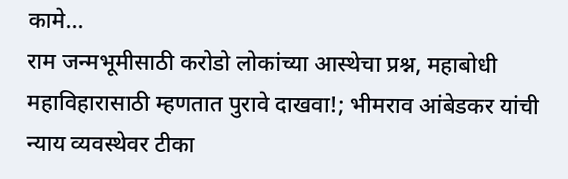कामे...
राम जन्मभूमीसाठी करोडो लोकांच्या आस्थेचा प्रश्न, महाबोधी महाविहारासाठी म्हणतात पुरावे दाखवा!; भीमराव आंबेडकर यांची न्याय व्यवस्थेवर टीका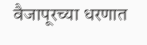वैजापूरच्या धरणात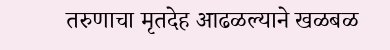तरुणाचा मृतदेह आढळल्याने खळबळ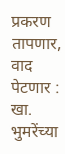प्रकरण तापणार, वाद पेटणार : खा. भुमरेंच्या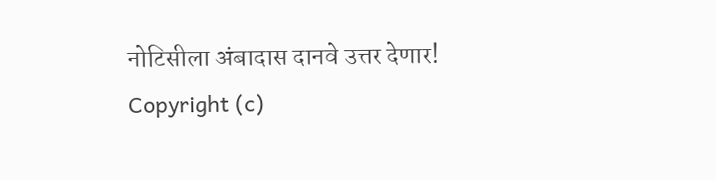नोटिसीला अंबादास दानवे उत्तर देणार!
Copyright (c)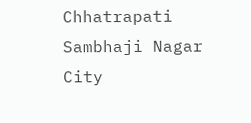Chhatrapati Sambhaji Nagar City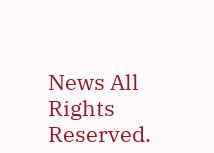News All Rights Reserved.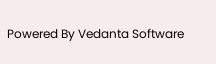Powered By Vedanta Software